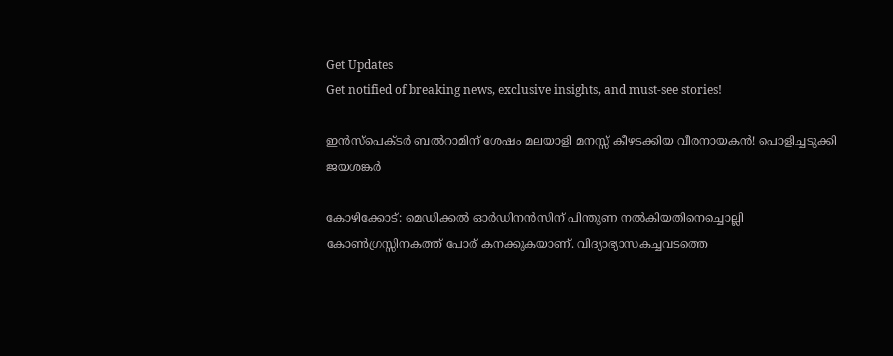Get Updates
Get notified of breaking news, exclusive insights, and must-see stories!

ഇൻസ്പെക്ടർ ബൽറാമിന് ശേഷം മലയാളി മനസ്സ് കീഴടക്കിയ വീരനായകൻ! പൊളിച്ചടുക്കി ജയശങ്കർ

കോഴിക്കോട്: മെഡിക്കൽ ഓർഡിനൻസിന് പിന്തുണ നൽകിയതിനെച്ചൊല്ലി കോൺഗ്രസ്സിനകത്ത് പോര് കനക്കുകയാണ്. വിദ്യാഭ്യാസകച്ചവടത്തെ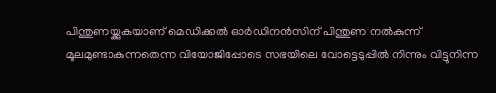പിന്തുണയ്ക്കുകയാണ് മെഡിക്കൽ ഓർഡിനൻസിന് പിന്തുണ നൽകുന്ന് മൂലമുണ്ടാകുന്നതെന്ന വിയോജിപ്പോടെ സഭയിലെ വോട്ടെടുപ്പിൽ നിന്നും വിട്ടുനിന്ന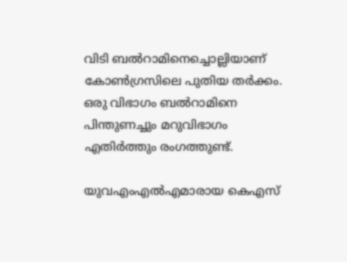വിടി ബൽറാമിനെച്ചൊല്ലിയാണ് കോൺഗ്രസിലെ പുതിയ തർക്കം. ഒരു വിഭാഗം ബൽറാമിനെ പിന്തുണച്ചും മറുവിഭാഗം എതിർത്തും രംഗത്തുണ്ട്.

യുവഎംഎൽഎമാരായ കെഎസ്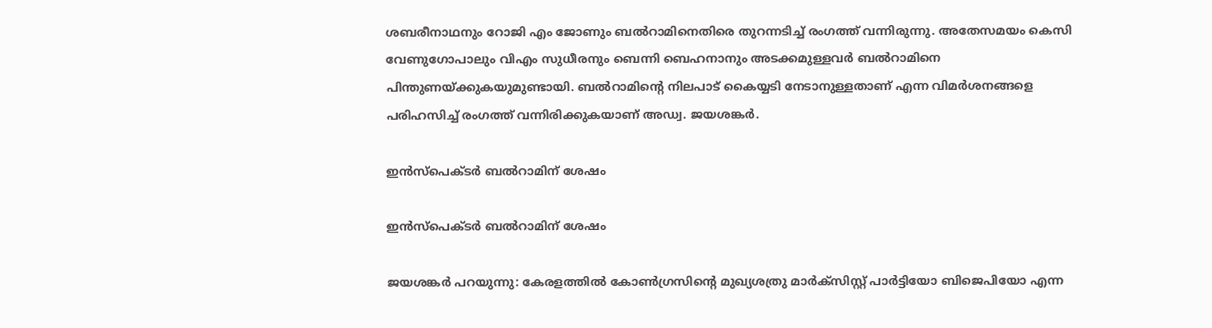ശബരീനാഥനും റോജി എം ജോണും ബൽറാമിനെതിരെ തുറന്നടിച്ച് രംഗത്ത് വന്നിരുന്നു. അതേസമയം കെസി വേണുഗോപാലും വിഎം സുധീരനും ബെന്നി ബെഹനാനും അടക്കമുള്ളവർ ബൽറാമിനെ പിന്തുണയ്ക്കുകയുമുണ്ടായി. ബൽറാമിന്റെ നിലപാട് കൈയ്യടി നേടാനുള്ളതാണ് എന്ന വിമർശനങ്ങളെ പരിഹസിച്ച് രംഗത്ത് വന്നിരിക്കുകയാണ് അഡ്വ. ജയശങ്കർ.

ഇൻസ്പെക്ടർ ബൽറാമിന് ശേഷം

ഇൻസ്പെക്ടർ ബൽറാമിന് ശേഷം

ജയശങ്കർ പറയുന്നു: കേരളത്തിൽ കോൺഗ്രസിന്റെ മുഖ്യശത്രു മാർക്സിസ്റ്റ് പാർട്ടിയോ ബിജെപിയോ എന്ന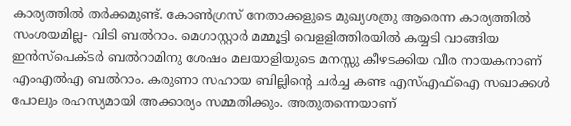കാര്യത്തിൽ തർക്കമുണ്ട്. കോൺഗ്രസ് നേതാക്കളുടെ മുഖ്യശത്രു ആരെന്ന കാര്യത്തിൽ സംശയമില്ല- വിടി ബൽറാം. മെഗാസ്റ്റാർ മമ്മൂട്ടി വെളളിത്തിരയിൽ കയ്യടി വാങ്ങിയ ഇൻസ്പെക്ടർ ബൽറാമിനു ശേഷം മലയാളിയുടെ മനസ്സു കീഴടക്കിയ വീര നായകനാണ് എംഎൽഎ ബൽറാം. കരുണാ സഹായ ബില്ലിൻ്റെ ചർച്ച കണ്ട എസ്എഫ്ഐ സഖാക്കൾ പോലും രഹസ്യമായി അക്കാര്യം സമ്മതിക്കും. അതുതന്നെയാണ്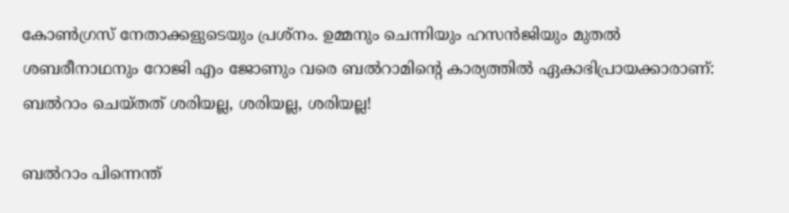കോൺഗ്രസ് നേതാക്കളുടെയും പ്രശ്നം. ഉമ്മനും ചെന്നിയും ഹസൻജിയും മുതൽ ശബരീനാഥനും റോജി എം ജോണും വരെ ബൽറാമിൻ്റെ കാര്യത്തിൽ ഏകാഭിപ്രായക്കാരാണ്: ബൽറാം ചെയ്തത് ശരിയല്ല, ശരിയല്ല, ശരിയല്ല!

ബൽറാം പിന്നെന്ത്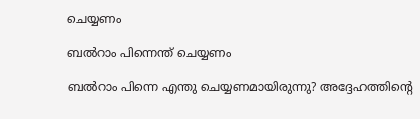ചെയ്യണം

ബൽറാം പിന്നെന്ത് ചെയ്യണം

ബൽറാം പിന്നെ എന്തു ചെയ്യണമായിരുന്നു? അദ്ദേഹത്തിന്റെ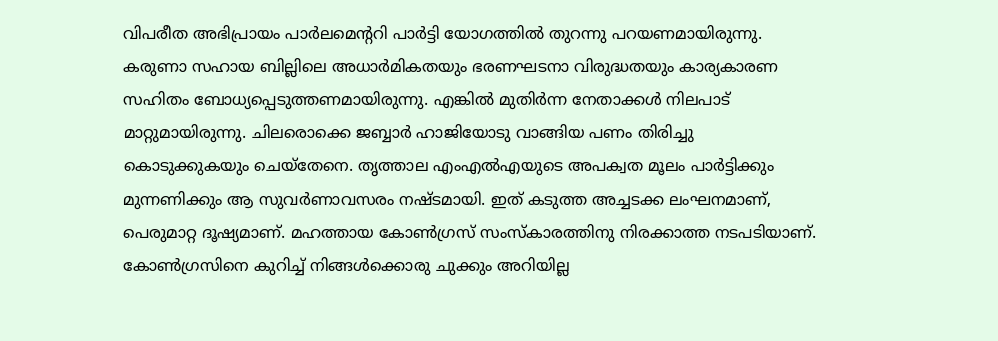വിപരീത അഭിപ്രായം പാർലമെന്ററി പാർട്ടി യോഗത്തിൽ തുറന്നു പറയണമായിരുന്നു. കരുണാ സഹായ ബില്ലിലെ അധാർമികതയും ഭരണഘടനാ വിരുദ്ധതയും കാര്യകാരണ സഹിതം ബോധ്യപ്പെടുത്തണമായിരുന്നു. എങ്കിൽ മുതിർന്ന നേതാക്കൾ നിലപാട് മാറ്റുമായിരുന്നു. ചിലരൊക്കെ ജബ്ബാർ ഹാജിയോടു വാങ്ങിയ പണം തിരിച്ചു കൊടുക്കുകയും ചെയ്തേനെ. തൃത്താല എംഎൽഎയുടെ അപക്വത മൂലം പാർട്ടിക്കും മുന്നണിക്കും ആ സുവർണാവസരം നഷ്ടമായി. ഇത് കടുത്ത അച്ചടക്ക ലംഘനമാണ്, പെരുമാറ്റ ദൂഷ്യമാണ്. മഹത്തായ കോൺഗ്രസ് സംസ്കാരത്തിനു നിരക്കാത്ത നടപടിയാണ്. കോൺഗ്രസിനെ കുറിച്ച് നിങ്ങൾക്കൊരു ചുക്കും അറിയില്ല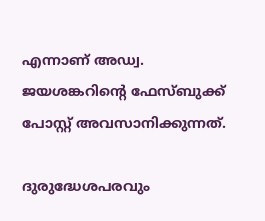എന്നാണ് അഡ്വ. ജയശങ്കറിന്റെ ഫേസ്ബുക്ക് പോസ്റ്റ് അവസാനിക്കുന്നത്.

ദുരുദ്ധേശപരവും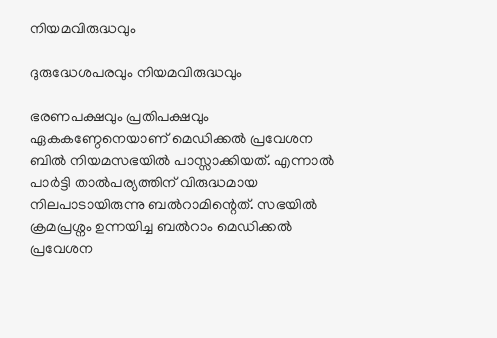നിയമവിരുദ്ധവും

ദുരുദ്ധേശപരവും നിയമവിരുദ്ധവും

ഭരണപക്ഷവും പ്രതിപക്ഷവും ഏകകണ്ഠേനെയാണ് മെഡിക്കൽ പ്രവേശന ബിൽ നിയമസഭയിൽ പാസ്സാക്കിയത്. എന്നാൽ പാർട്ടി താൽപര്യത്തിന് വിരുദ്ധമായ നിലപാടായിരുന്നു ബൽറാമിന്റെത്. സഭയിൽ ക്രമപ്രശ്നം ഉന്നയിച്ച ബൽറാം മെഡിക്കല്‍ പ്രവേശന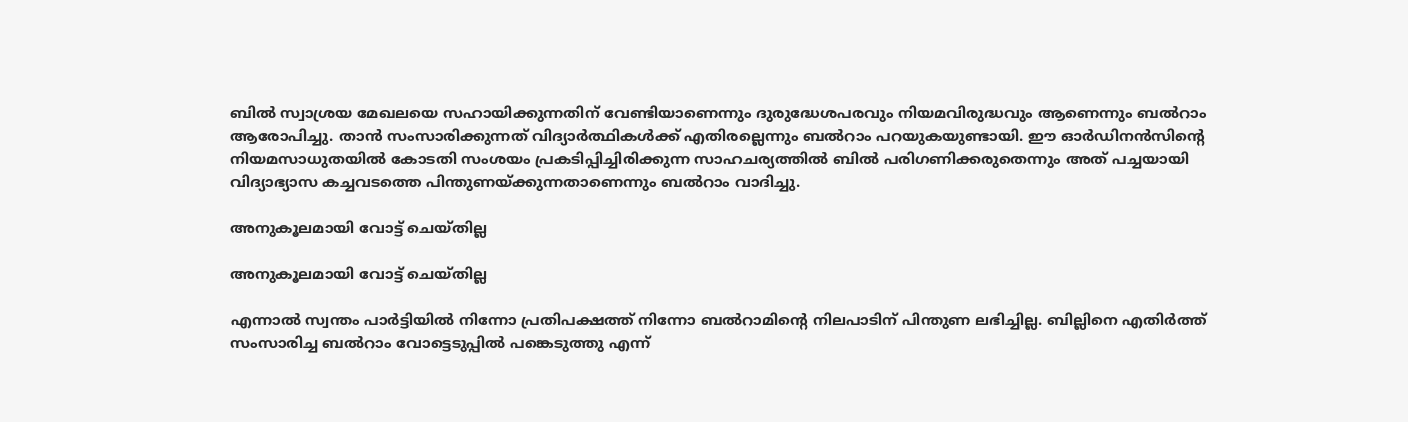ബില്‍ സ്വാശ്രയ മേഖലയെ സഹായിക്കുന്നതിന് വേണ്ടിയാണെന്നും ദുരുദ്ധേശപരവും നിയമവിരുദ്ധവും ആണെന്നും ബല്‍റാം ആരോപിച്ചു. താന്‍ സംസാരിക്കുന്നത് വിദ്യാര്‍ത്ഥികള്‍ക്ക് എതിരല്ലെന്നും ബല്‍റാം പറയുകയുണ്ടായി. ഈ ഓര്‍ഡിനന്‍സിന്റെ നിയമസാധുതയില്‍ കോടതി സംശയം പ്രകടിപ്പിച്ചിരിക്കുന്ന സാഹചര്യത്തില്‍ ബില്‍ പരിഗണിക്കരുതെന്നും അത് പച്ചയായി വിദ്യാഭ്യാസ കച്ചവടത്തെ പിന്തുണയ്ക്കുന്നതാണെന്നും ബല്‍റാം വാദിച്ചു.

അനുകൂലമായി വോട്ട് ചെയ്തില്ല

അനുകൂലമായി വോട്ട് ചെയ്തില്ല

എന്നാല്‍ സ്വന്തം പാര്‍ട്ടിയില്‍ നിന്നോ പ്രതിപക്ഷത്ത് നിന്നോ ബല്‍റാമിന്റെ നിലപാടിന് പിന്തുണ ലഭിച്ചില്ല. ബില്ലിനെ എതിർത്ത് സംസാരിച്ച ബൽറാം വോട്ടെടുപ്പിൽ പങ്കെടുത്തു എന്ന്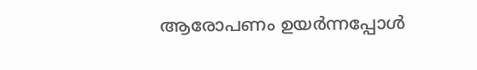ആരോപണം ഉയർന്നപ്പോൾ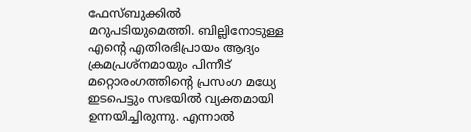ഫേസ്ബുക്കിൽ മറുപടിയുമെത്തി. ബില്ലിനോടുള്ള എന്റെ എതിരഭിപ്രായം ആദ്യം ക്രമപ്രശ്നമായും പിന്നീട് മറ്റൊരംഗത്തിന്റെ പ്രസംഗ മധ്യേ ഇടപെട്ടും സഭയിൽ വ്യക്തമായി ഉന്നയിച്ചിരുന്നു. എന്നാൽ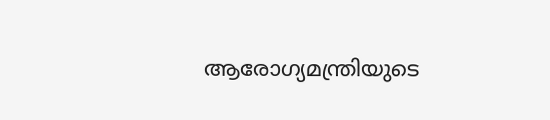ആരോഗ്യമന്ത്രിയുടെ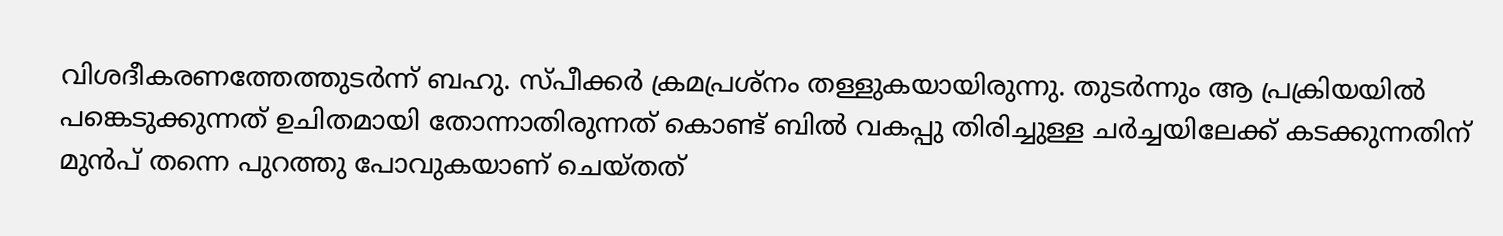വിശദീകരണത്തേത്തുടർന്ന് ബഹു. സ്പീക്കർ ക്രമപ്രശ്നം തള്ളുകയായിരുന്നു. തുടർന്നും ആ പ്രക്രിയയിൽ പങ്കെടുക്കുന്നത് ഉചിതമായി തോന്നാതിരുന്നത് കൊണ്ട് ബിൽ വകപ്പു തിരിച്ചുള്ള ചർച്ചയിലേക്ക് കടക്കുന്നതിന് മുൻപ് തന്നെ പുറത്തു പോവുകയാണ് ചെയ്തത്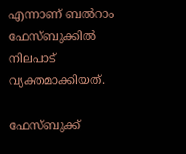എന്നാണ് ബൽറാം ഫേസ്ബുക്കിൽ നിലപാട് വ്യക്തമാക്കിയത്.

ഫേസ്ബുക്ക്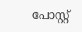പോസ്റ്റ്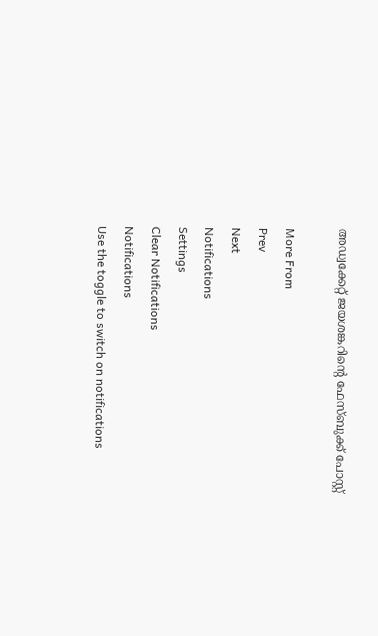അഡ്വക്കേറ്റ് ജയശങ്കറിന്റെ ഫേസ്ബുക്ക് പോസ്റ്റ്

More From
Prev
Next
Notifications
Settings
Clear Notifications
Notifications
Use the toggle to switch on notifications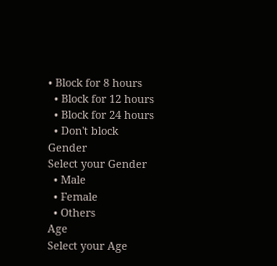• Block for 8 hours
  • Block for 12 hours
  • Block for 24 hours
  • Don't block
Gender
Select your Gender
  • Male
  • Female
  • Others
Age
Select your Age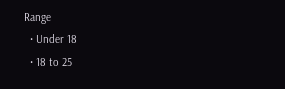Range
  • Under 18
  • 18 to 25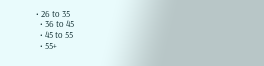• 26 to 35
  • 36 to 45
  • 45 to 55
  • 55+